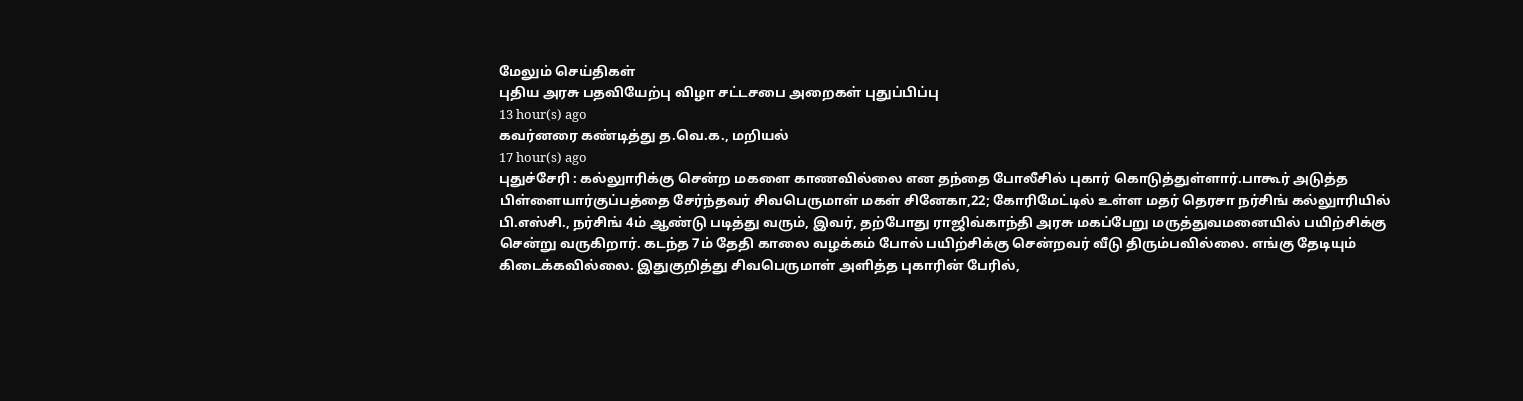மேலும் செய்திகள்
புதிய அரசு பதவியேற்பு விழா சட்டசபை அறைகள் புதுப்பிப்பு
13 hour(s) ago
கவர்னரை கண்டித்து த.வெ.க., மறியல்
17 hour(s) ago
புதுச்சேரி : கல்லுாரிக்கு சென்ற மகளை காணவில்லை என தந்தை போலீசில் புகார் கொடுத்துள்ளார்.பாகூர் அடுத்த பிள்ளையார்குப்பத்தை சேர்ந்தவர் சிவபெருமாள் மகள் சினேகா,22; கோரிமேட்டில் உள்ள மதர் தெரசா நர்சிங் கல்லுாரியில் பி.எஸ்சி., நர்சிங் 4ம் ஆண்டு படித்து வரும், இவர், தற்போது ராஜிவ்காந்தி அரசு மகப்பேறு மருத்துவமனையில் பயிற்சிக்கு சென்று வருகிறார். கடந்த 7ம் தேதி காலை வழக்கம் போல் பயிற்சிக்கு சென்றவர் வீடு திரும்பவில்லை. எங்கு தேடியும் கிடைக்கவில்லை. இதுகுறித்து சிவபெருமாள் அளித்த புகாரின் பேரில்,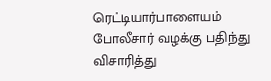ரெட்டியார்பாளையம் போலீசார் வழக்கு பதிந்து விசாரித்து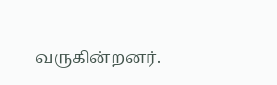வருகின்றனர்.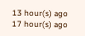13 hour(s) ago
17 hour(s) ago